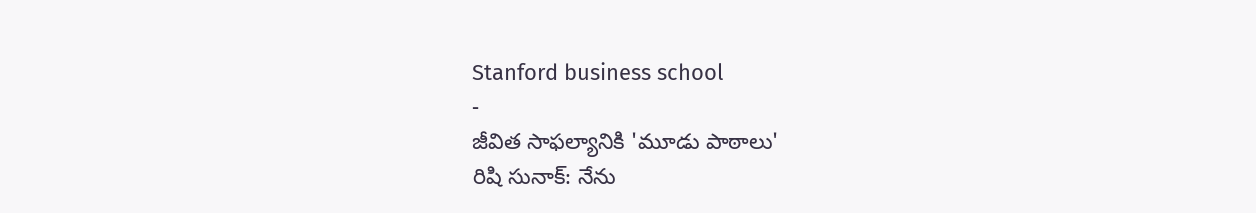Stanford business school
-
జీవిత సాఫల్యానికి 'మూడు పాఠాలు'
రిషి సునాక్: నేను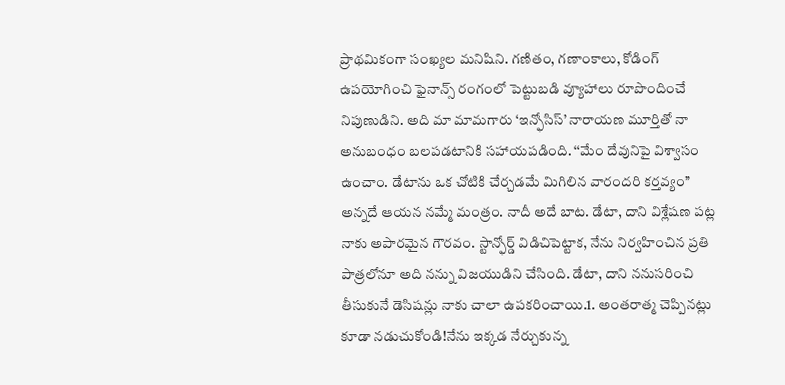ప్రాథమికంగా సంఖ్యల మనిషిని. గణితం, గణాంకాలు, కోడింగ్ ఉపయోగించి ఫైనాన్స్ రంగంలో పెట్టుబడి వ్యూహాలు రూపొందించే నిపుణుడిని. అది మా మామగారు ‘ఇన్ఫోసిస్’ నారాయణ మూర్తితో నా అనుబంధం బలపడటానికి సహాయపడింది. ‘‘మేం దేవునిపై విశ్వాసం ఉంచాం. డేటాను ఒక చోటికి చేర్చడమే మిగిలిన వారందరి కర్తవ్యం’’ అన్నదే ఆయన నమ్మే మంత్రం. నాదీ అదే బాట. డేటా, దాని విశ్లేషణ పట్ల నాకు అపారమైన గౌరవం. స్టాన్ఫోర్డ్ విడిచిపెట్టాక, నేను నిర్వహించిన ప్రతి పాత్రలోనూ అది నన్ను విజయుడిని చేసింది. డేటా, దాని ననుసరించి తీసుకునే డెసిషన్లు నాకు చాలా ఉపకరించాయి.1. అంతరాత్మ చెప్పినట్లు కూడా నడుచుకోండి!నేను ఇక్కడ నేర్చుకున్న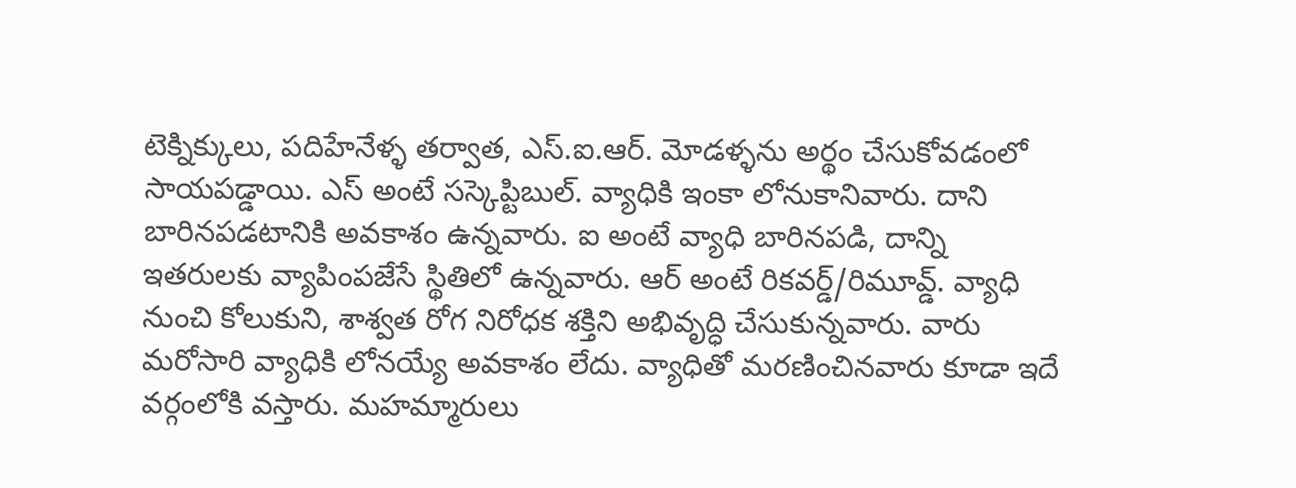టెక్నిక్కులు, పదిహేనేళ్ళ తర్వాత, ఎస్.ఐ.ఆర్. మోడళ్ళను అర్థం చేసుకోవడంలో సాయపడ్డాయి. ఎస్ అంటే సస్కెప్టిబుల్. వ్యాధికి ఇంకా లోనుకానివారు. దాని బారినపడటానికి అవకాశం ఉన్నవారు. ఐ అంటే వ్యాధి బారినపడి, దాన్ని ఇతరులకు వ్యాపింపజేసే స్థితిలో ఉన్నవారు. ఆర్ అంటే రికవర్డ్/రిమూవ్డ్. వ్యాధి నుంచి కోలుకుని, శాశ్వత రోగ నిరోధక శక్తిని అభివృద్ధి చేసుకున్నవారు. వారు మరోసారి వ్యాధికి లోనయ్యే అవకాశం లేదు. వ్యాధితో మరణించినవారు కూడా ఇదే వర్గంలోకి వస్తారు. మహమ్మారులు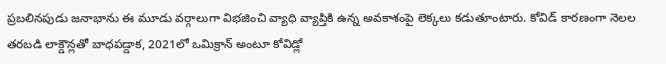ప్రబలినపుడు జనాభాను ఈ మూడు వర్గాలుగా విభజించి వ్యాధి వ్యాప్తికి ఉన్న అవకాశంపై లెక్కలు కడుతూంటారు. కోవిడ్ కారణంగా నెలల తరబడి లాక్డౌన్లతో బాధపడ్డాక, 2021లో ఒమిక్రాన్ అంటూ కోవిడ్లో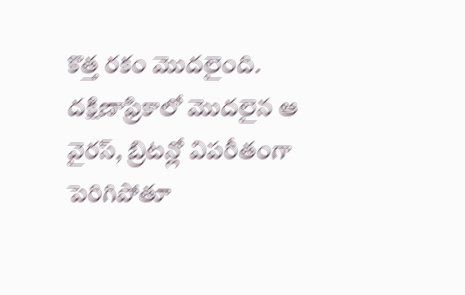కొత్త రకం మొదలైంది. దక్షిణాఫ్రికాలో మొదలైన ఆ వైరస్, బ్రిటన్లో విపరీతంగా పెరిగిపోతూ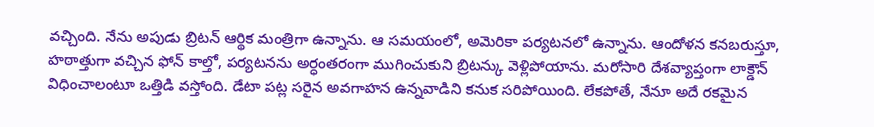వచ్చింది. నేను అపుడు బ్రిటన్ ఆర్థిక మంత్రిగా ఉన్నాను. ఆ సమయంలో, అమెరికా పర్యటనలో ఉన్నాను. ఆందోళన కనబరుస్తూ, హఠాత్తుగా వచ్చిన ఫోన్ కాల్తో, పర్యటనను అర్ధంతరంగా ముగించుకుని బ్రిటన్కు వెళ్లిపోయాను. మరోసారి దేశవ్యాప్తంగా లాక్డౌన్ విధించాలంటూ ఒత్తిడి వస్తోంది. డేటా పట్ల సరైన అవగాహన ఉన్నవాడిని కనుక సరిపోయింది. లేకపోతే, నేనూ అదే రకమైన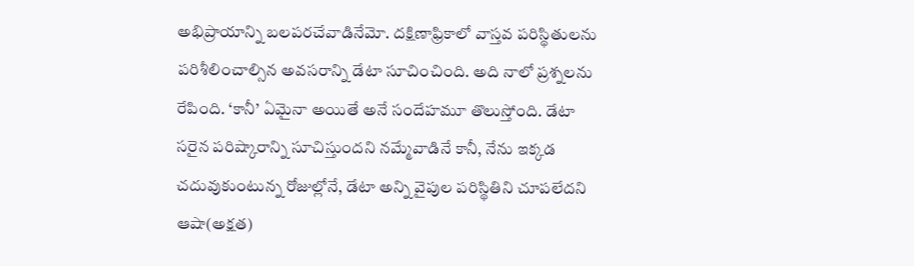అభిప్రాయాన్ని బలపరచేవాడినేమో. దక్షిణాఫ్రికాలో వాస్తవ పరిస్థితులను పరిశీలించాల్సిన అవసరాన్ని డేటా సూచించింది. అది నాలో ప్రశ్నలను రేపింది. ‘కానీ’ ఏమైనా అయితే అనే సందేహమూ తొలుస్తోంది. డేటా సరైన పరిష్కారాన్ని సూచిస్తుందని నమ్మేవాడినే కానీ, నేను ఇక్కడ చదువుకుంటున్న రోజుల్లోనే, డేటా అన్ని వైపుల పరిస్థితిని చూపలేదని ఆషా(అక్షత)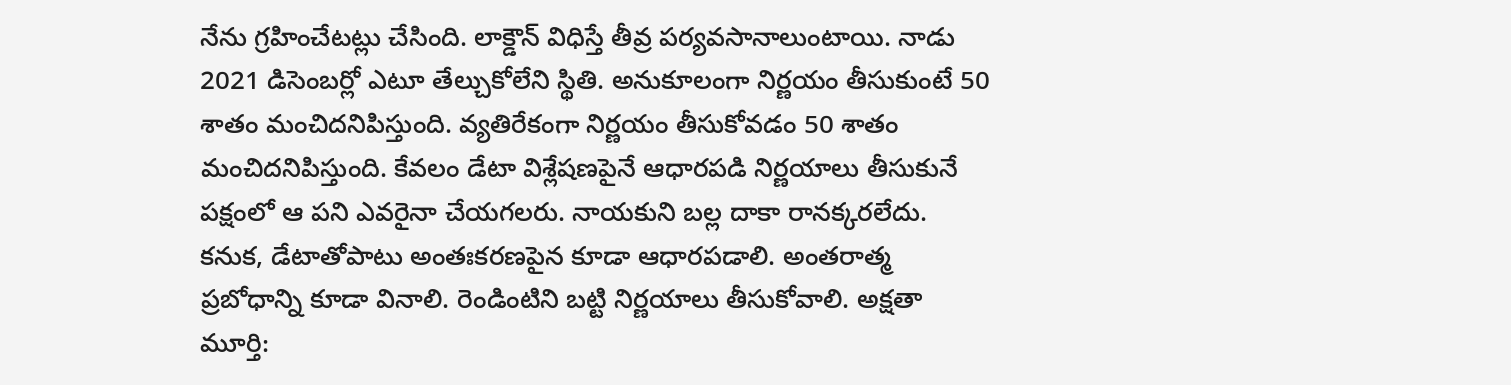నేను గ్రహించేటట్లు చేసింది. లాక్డౌన్ విధిస్తే తీవ్ర పర్యవసానాలుంటాయి. నాడు 2021 డిసెంబర్లో ఎటూ తేల్చుకోలేని స్థితి. అనుకూలంగా నిర్ణయం తీసుకుంటే 50 శాతం మంచిదనిపిస్తుంది. వ్యతిరేకంగా నిర్ణయం తీసుకోవడం 50 శాతం మంచిదనిపిస్తుంది. కేవలం డేటా విశ్లేషణపైనే ఆధారపడి నిర్ణయాలు తీసుకునే పక్షంలో ఆ పని ఎవరైనా చేయగలరు. నాయకుని బల్ల దాకా రానక్కరలేదు. కనుక, డేటాతోపాటు అంతఃకరణపైన కూడా ఆధారపడాలి. అంతరాత్మ ప్రబోధాన్ని కూడా వినాలి. రెండింటిని బట్టి నిర్ణయాలు తీసుకోవాలి. అక్షతా మూర్తి: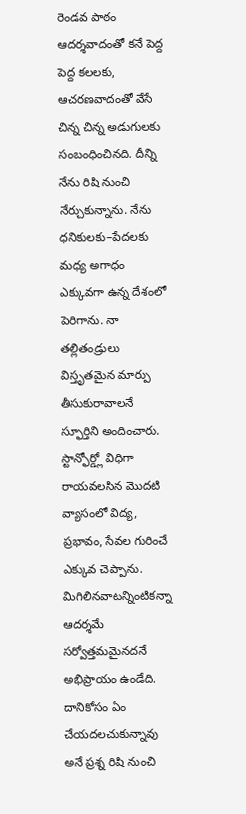రెండవ పాఠం ఆదర్శవాదంతో కనే పెద్ద పెద్ద కలలకు, ఆచరణవాదంతో వేసే చిన్న చిన్న అడుగులకు సంబంధించినది. దీన్ని నేను రిషి నుంచి నేర్చుకున్నాను. నేను ధనికులకు–పేదలకు మధ్య అగాధం ఎక్కువగా ఉన్న దేశంలో పెరిగాను. నా తల్లితండ్రులు విస్తృతమైన మార్పు తీసుకురావాలనే స్ఫూర్తిని అందించారు. స్టాన్ఫోర్డ్లో విధిగా రాయవలసిన మొదటి వ్యాసంలో విద్య, ప్రభావం, సేవల గురించే ఎక్కువ చెప్పాను. మిగిలినవాటన్నింటికన్నా ఆదర్శమే సర్వోత్తమమైనదనే అభిప్రాయం ఉండేది. దానికోసం ఏం చేయదలచుకున్నావు అనే ప్రశ్న రిషి నుంచి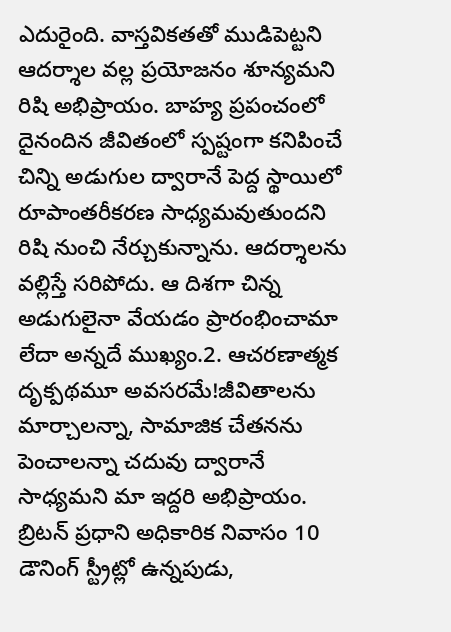ఎదురైంది. వాస్తవికతతో ముడిపెట్టని ఆదర్శాల వల్ల ప్రయోజనం శూన్యమని రిషి అభిప్రాయం. బాహ్య ప్రపంచంలో దైనందిన జీవితంలో స్పష్టంగా కనిపించే చిన్ని అడుగుల ద్వారానే పెద్ద స్థాయిలో రూపాంతరీకరణ సాధ్యమవుతుందని రిషి నుంచి నేర్చుకున్నాను. ఆదర్శాలను వల్లిస్తే సరిపోదు. ఆ దిశగా చిన్న అడుగులైనా వేయడం ప్రారంభించామా లేదా అన్నదే ముఖ్యం.2. ఆచరణాత్మక దృక్పథమూ అవసరమే!జీవితాలను మార్చాలన్నా, సామాజిక చేతనను పెంచాలన్నా చదువు ద్వారానే సాధ్యమని మా ఇద్దరి అభిప్రాయం. బ్రిటన్ ప్రధాని అధికారిక నివాసం 10 డౌనింగ్ స్ట్రీట్లో ఉన్నపుడు,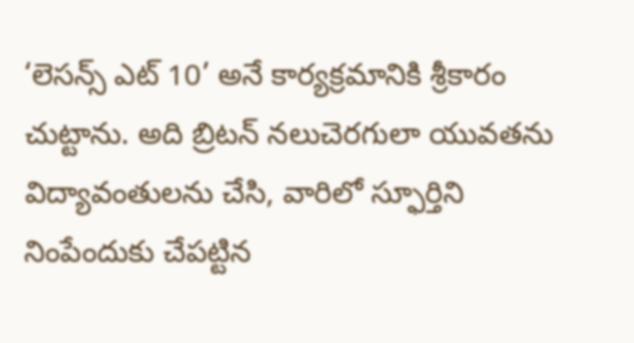‘లెసన్స్ ఎట్ 10’ అనే కార్యక్రమానికి శ్రీకారం చుట్టాను. అది బ్రిటన్ నలుచెరగులా యువతను విద్యావంతులను చేసి, వారిలో స్ఫూర్తిని నింపేందుకు చేపట్టిన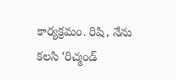కార్యక్రమం. రిషి, నేను కలసి ‘రిచ్మండ్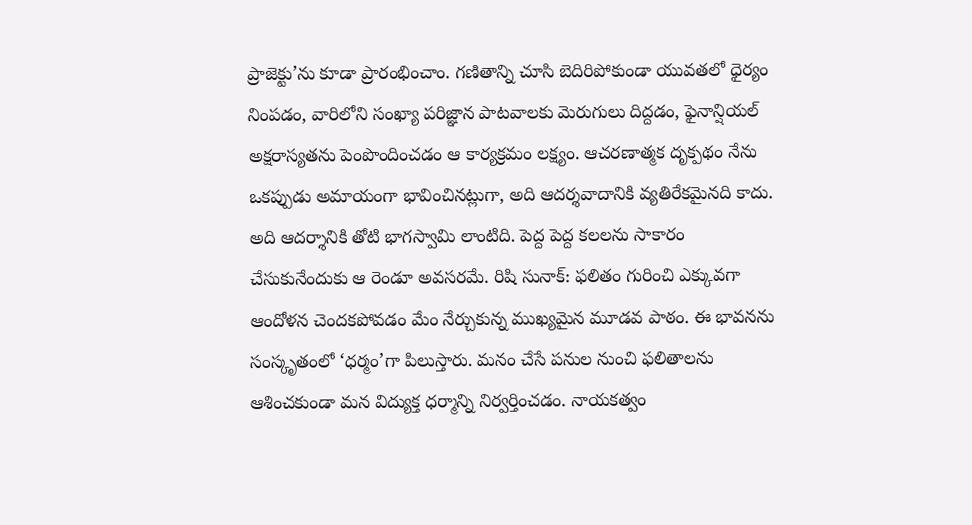ప్రాజెక్టు’ను కూడా ప్రారంభించాం. గణితాన్ని చూసి బెదిరిపోకుండా యువతలో ధైర్యం నింపడం, వారిలోని సంఖ్యా పరిజ్ఞాన పాటవాలకు మెరుగులు దిద్దడం, ఫైనాన్షియల్ అక్షరాస్యతను పెంపొందించడం ఆ కార్యక్రమం లక్ష్యం. ఆచరణాత్మక దృక్పథం నేను ఒకప్పుడు అమాయంగా భావించినట్లుగా, అది ఆదర్శవాదానికి వ్యతిరేకమైనది కాదు. అది ఆదర్శానికి తోటి భాగస్వామి లాంటిది. పెద్ద పెద్ద కలలను సాకారం చేసుకునేందుకు ఆ రెండూ అవసరమే. రిషి సునాక్: ఫలితం గురించి ఎక్కువగా ఆందోళన చెందకపోవడం మేం నేర్చుకున్న ముఖ్యమైన మూడవ పాఠం. ఈ భావనను సంస్కృతంలో ‘ధర్మం’గా పిలుస్తారు. మనం చేసే పనుల నుంచి ఫలితాలను ఆశించకుండా మన విద్యుక్త ధర్మాన్ని నిర్వర్తించడం. నాయకత్వం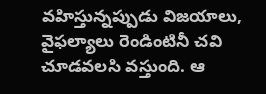వహిస్తున్నప్పుడు విజయాలు, వైఫల్యాలు రెండింటినీ చవి చూడవలసి వస్తుంది. ఆ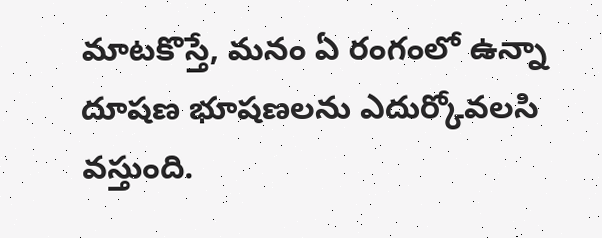మాటకొస్తే, మనం ఏ రంగంలో ఉన్నా దూషణ భూషణలను ఎదుర్కోవలసి వస్తుంది.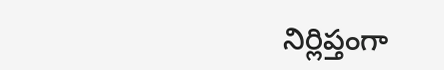నిర్లిప్తంగా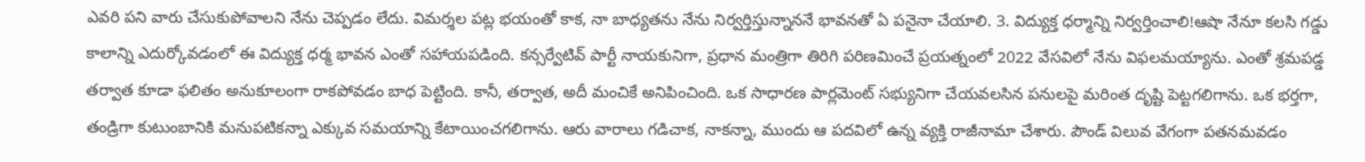ఎవరి పని వారు చేసుకుపోవాలని నేను చెప్పడం లేదు. విమర్శల పట్ల భయంతో కాక, నా బాధ్యతను నేను నిర్వర్తిస్తున్నాననే భావనతో ఏ పనైనా చేయాలి. 3. విద్యుక్త ధర్మాన్ని నిర్వర్తించాలి!ఆషా నేనూ కలసి గడ్డు కాలాన్ని ఎదుర్కోవడంలో ఈ విద్యుక్త ధర్మ భావన ఎంతో సహాయపడింది. కన్సర్వేటివ్ పార్టీ నాయకునిగా, ప్రధాన మంత్రిగా తిరిగి పరిణమించే ప్రయత్నంలో 2022 వేసవిలో నేను విఫలమయ్యాను. ఎంతో శ్రమపడ్డ తర్వాత కూడా ఫలితం అనుకూలంగా రాకపోవడం బాధ పెట్టింది. కానీ, తర్వాత, అదీ మంచికే అనిపించింది. ఒక సాధారణ పార్లమెంట్ సభ్యునిగా చేయవలసిన పనులపై మరింత దృష్టి పెట్టగలిగాను. ఒక భర్తగా, తండ్రిగా కుటుంబానికి మనుపటికన్నా ఎక్కువ సమయాన్ని కేటాయించగలిగాను. ఆరు వారాలు గడిచాక, నాకన్నా, ముందు ఆ పదవిలో ఉన్న వ్యక్తి రాజీనామా చేశారు. పౌండ్ విలువ వేగంగా పతనమవడం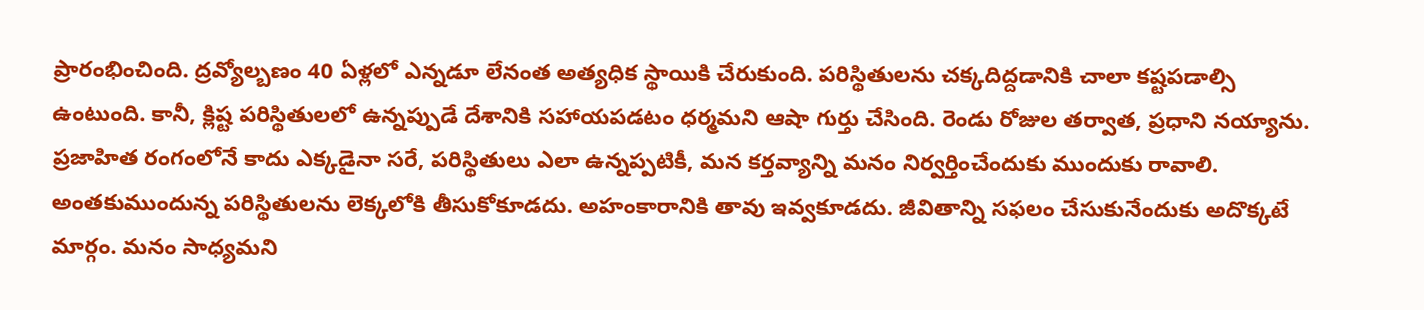ప్రారంభించింది. ద్రవ్యోల్బణం 40 ఏళ్లలో ఎన్నడూ లేనంత అత్యధిక స్థాయికి చేరుకుంది. పరిస్థితులను చక్కదిద్దడానికి చాలా కష్టపడాల్సి ఉంటుంది. కానీ, క్లిష్ట పరిస్థితులలో ఉన్నప్పుడే దేశానికి సహాయపడటం ధర్మమని ఆషా గుర్తు చేసింది. రెండు రోజుల తర్వాత, ప్రధాని నయ్యాను. ప్రజాహిత రంగంలోనే కాదు ఎక్కడైనా సరే, పరిస్థితులు ఎలా ఉన్నప్పటికీ, మన కర్తవ్యాన్ని మనం నిర్వర్తించేందుకు ముందుకు రావాలి. అంతకుముందున్న పరిస్థితులను లెక్కలోకి తీసుకోకూడదు. అహంకారానికి తావు ఇవ్వకూడదు. జీవితాన్ని సఫలం చేసుకునేందుకు అదొక్కటే మార్గం. మనం సాధ్యమని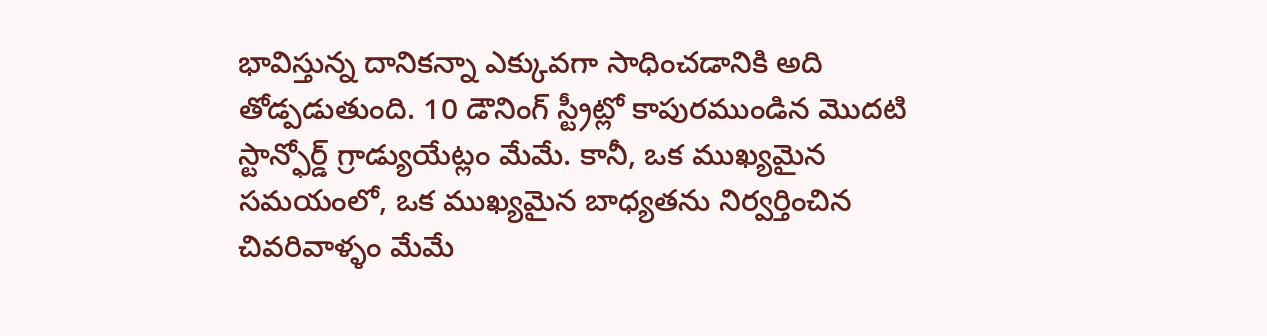భావిస్తున్న దానికన్నా ఎక్కువగా సాధించడానికి అది తోడ్పడుతుంది. 10 డౌనింగ్ స్ట్రీట్లో కాపురముండిన మొదటి స్టాన్ఫోర్డ్ గ్రాడ్యుయేట్లం మేమే. కానీ, ఒక ముఖ్యమైన సమయంలో, ఒక ముఖ్యమైన బాధ్యతను నిర్వర్తించిన చివరివాళ్ళం మేమే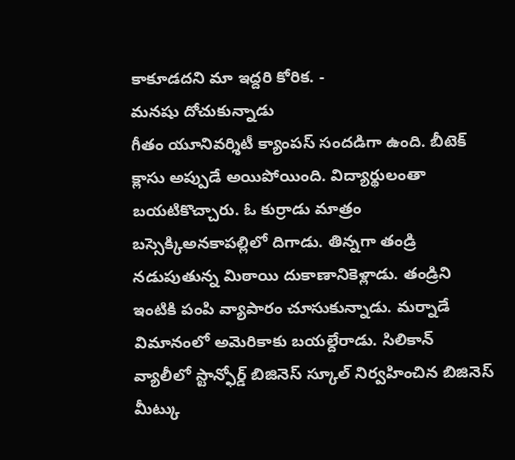కాకూడదని మా ఇద్దరి కోరిక. -
మనషు దోచుకున్నాడు
గీతం యూనివర్శిటీ క్యాంపస్ సందడిగా ఉంది. బీటెక్ క్లాసు అప్పుడే అయిపోయింది. విద్యార్థులంతా బయటికొచ్చారు. ఓ కుర్రాడు మాత్రం బస్సెక్కిఅనకాపల్లిలో దిగాడు. తిన్నగా తండ్రి నడుపుతున్న మిఠాయి దుకాణానికెళ్లాడు. తండ్రిని ఇంటికి పంపి వ్యాపారం చూసుకున్నాడు. మర్నాడే విమానంలో అమెరికాకు బయల్దేరాడు. సిలికాన్ వ్యాలీలో స్టాన్ఫోర్డ్ బిజినెస్ స్కూల్ నిర్వహించిన బిజినెస్ మీట్కు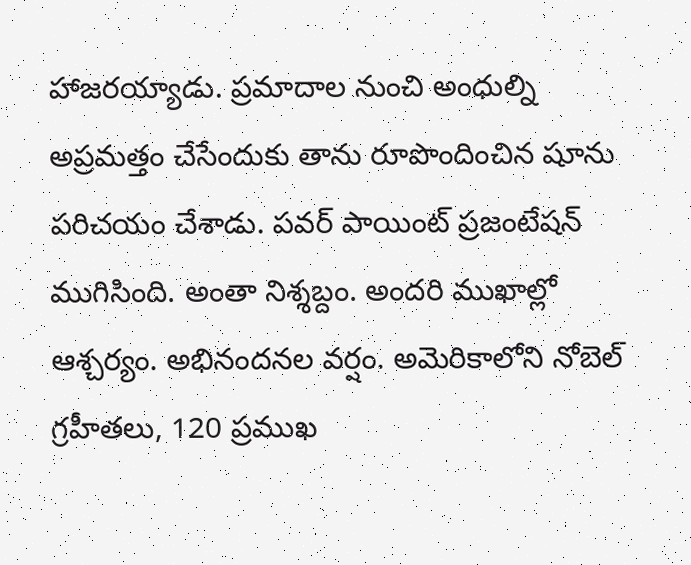హాజరయ్యాడు. ప్రమాదాల నుంచి అంధుల్ని అప్రమత్తం చేసేందుకు తాను రూపొందించిన షూను పరిచయం చేశాడు. పవర్ పాయింట్ ప్రజంటేషన్ ముగిసింది. అంతా నిశ్శబ్దం. అందరి ముఖాల్లో ఆశ్చర్యం. అభినందనల వర్షం. అమెరికాలోని నోబెల్ గ్రహీతలు, 120 ప్రముఖ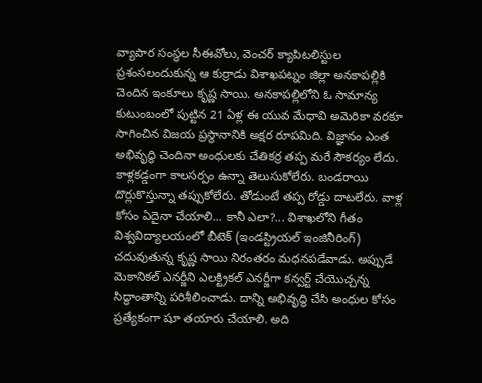వ్యాపార సంస్థల సీఈవోలు, వెంచర్ క్యాపిటలిస్టుల ప్రశంసలందుకున్న ఆ కుర్రాడు విశాఖపట్నం జిల్లా అనకాపల్లికి చెందిన ఇంకూలు కృష్ణ సాయి. అనకాపల్లిలోని ఓ సామాన్య కుటుంబంలో పుట్టిన 21 ఏళ్ల ఈ యువ మేధావి అమెరికా వరకూ సాగించిన విజయ ప్రస్థానానికి అక్షర రూపమిది. విజ్ఞానం ఎంత అభివృద్ధి చెందినా అంధులకు చేతికర్ర తప్ప మరే సౌకర్యం లేదు. కాళ్లకడ్డంగా కాలసర్పం ఉన్నా తెలుసుకోలేరు. బండరాయి దొర్లుకొస్తున్నా తప్పుకోలేరు. తోడుంటే తప్ప రోడ్డు దాటలేరు. వాళ్ల కోసం ఏదైనా చేయాలి... కానీ ఎలా?... విశాఖలోని గీతం విశ్వవిద్యాలయంలో బీటెక్ (ఇండస్ట్రియల్ ఇంజినీరింగ్) చదువుతున్న కృష్ణ సాయి నిరంతరం మధనపడేవాడు. అప్పుడే మెకానికల్ ఎనర్జీని ఎలక్ట్రికల్ ఎనర్జీగా కన్వర్ట్ చేయొచ్చన్న సిద్ధాంతాన్ని పరిశీలించాడు. దాన్ని అభివృద్ధి చేసి అంధుల కోసం ప్రత్యేకంగా షూ తయారు చేయాలి. అది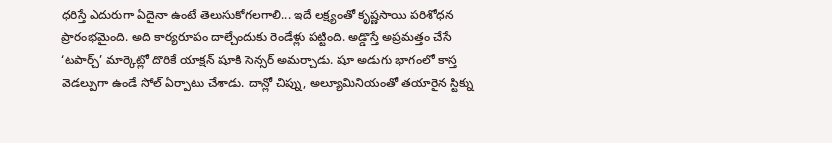ధరిస్తే ఎదురుగా ఏదైనా ఉంటే తెలుసుకోగలగాలి... ఇదే లక్ష్యంతో కృష్ణసాయి పరిశోధన ప్రారంభమైంది. అది కార్యరూపం దాల్చేందుకు రెండేళ్లు పట్టింది. అడ్డొస్తే అప్రమత్తం చేసే ‘టపార్చ్’ మార్కెట్లో దొరికే యాక్షన్ షూకి సెన్సర్ అమర్చాడు. షూ అడుగు భాగంలో కాస్త వెడల్పుగా ఉండే సోల్ ఏర్పాటు చేశాడు. దాన్లో చిప్ను, అల్యూమినియంతో తయారైన స్టిక్ను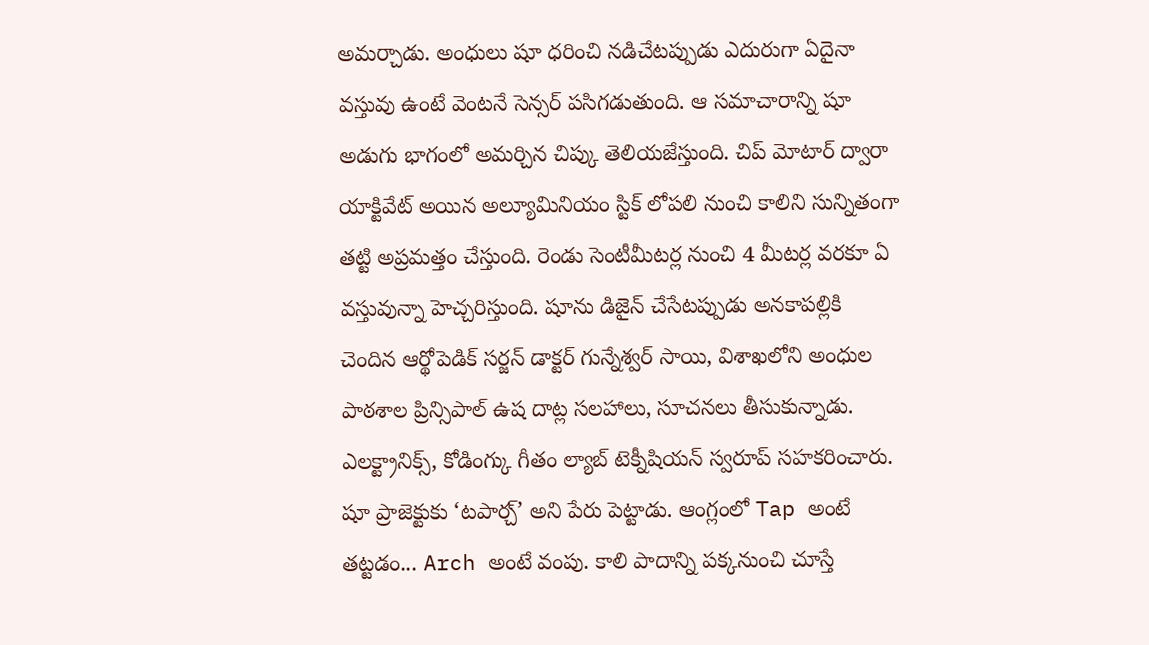అమర్చాడు. అంధులు షూ ధరించి నడిచేటప్పుడు ఎదురుగా ఏదైనా వస్తువు ఉంటే వెంటనే సెన్సర్ పసిగడుతుంది. ఆ సమాచారాన్ని షూ అడుగు భాగంలో అమర్చిన చిప్కు తెలియజేస్తుంది. చిప్ మోటార్ ద్వారా యాక్టివేట్ అయిన అల్యూమినియం స్టిక్ లోపలి నుంచి కాలిని సున్నితంగా తట్టి అప్రమత్తం చేస్తుంది. రెండు సెంటీమీటర్ల నుంచి 4 మీటర్ల వరకూ ఏ వస్తువున్నా హెచ్చరిస్తుంది. షూను డిజైన్ చేసేటప్పుడు అనకాపల్లికి చెందిన ఆర్థోపెడిక్ సర్జన్ డాక్టర్ గున్నేశ్వర్ సాయి, విశాఖలోని అంధుల పాఠశాల ప్రిన్సిపాల్ ఉష దాట్ల సలహాలు, సూచనలు తీసుకున్నాడు. ఎలక్ట్రానిక్స్, కోడింగ్కు గీతం ల్యాబ్ టెక్నీషియన్ స్వరూప్ సహకరించారు. షూ ప్రాజెక్టుకు ‘టపార్చ్’ అని పేరు పెట్టాడు. ఆంగ్లంలో Tap అంటే తట్టడం... Arch అంటే వంపు. కాలి పాదాన్ని పక్కనుంచి చూస్తే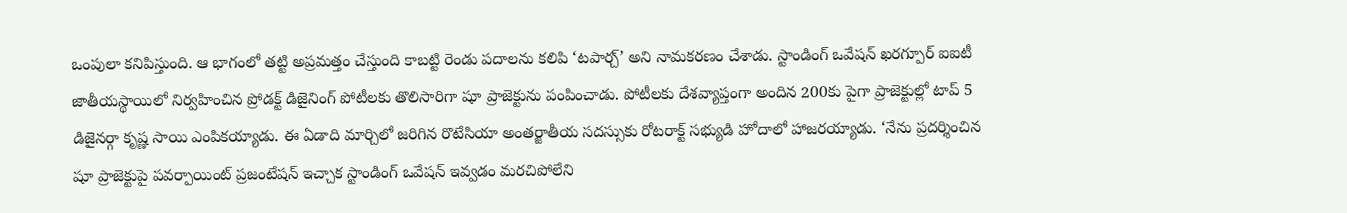ఒంపులా కనిపిస్తుంది. ఆ భాగంలో తట్టి అప్రమత్తం చేస్తుంది కాబట్టి రెండు పదాలను కలిపి ‘టపార్చ్’ అని నామకరణం చేశాడు. స్టాండింగ్ ఒవేషన్ ఖరగ్పూర్ ఐఐటీ జాతీయస్థాయిలో నిర్వహించిన ప్రోడక్ట్ డిజైనింగ్ పోటీలకు తొలిసారిగా షూ ప్రాజెక్టును పంపించాడు. పోటీలకు దేశవ్యాప్తంగా అందిన 200కు పైగా ప్రాజెక్టుల్లో టాప్ 5 డిజైనర్గా కృష్ణ సాయి ఎంపికయ్యాడు. ఈ ఏడాది మార్చిలో జరిగిన రొటేసియా అంతర్జాతీయ సదస్సుకు రోటరాక్ట్ సభ్యుడి హోదాలో హాజరయ్యాడు. ‘నేను ప్రదర్శించిన షూ ప్రాజెక్టుపై పవర్పాయింట్ ప్రజంటేషన్ ఇచ్చాక స్టాండింగ్ ఒవేషన్ ఇవ్వడం మరచిపోలేని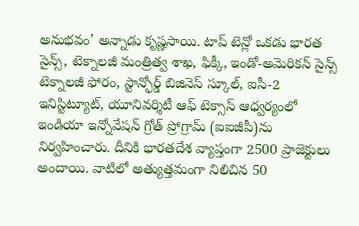అనుభవం’ అన్నాడు కృష్ణసాయి. టాప్ టెన్లో ఒకడు భారత సైన్స్, టెక్నాలజీ మంత్రిత్వ శాఖ, ఫిక్కీ, ఇండో-అమెరికన్ సైన్స్ టెక్నాలజీ ఫోరం, స్టాన్ఫోర్డ్ బిజినెస్ స్కూల్, ఐసీ-2 ఇనిస్టిట్యూట్, యూనివర్శిటీ ఆఫ్ టెక్సాస్ ఆధ్వర్యంలో ఇండియా ఇన్నోవేషన్ గ్రోత్ ప్రోగ్రామ్ (ఐఐజీపీ)ను నిర్వహించారు. దీనికి భారతదేశ వ్యాప్తంగా 2500 ప్రాజెక్టులు అందాయి. వాటిలో అత్యుత్తమంగా నిలిచిన 50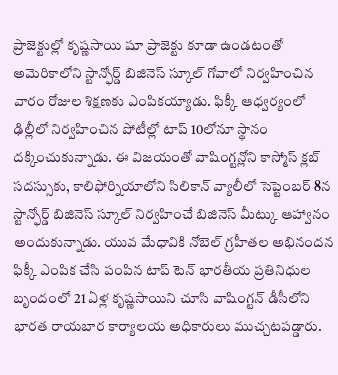ప్రాజెక్టుల్లో కృష్ణసాయి షూ ప్రాజెక్టు కూడా ఉండటంతో అమెరికాలోని స్టాన్ఫోర్డ్ బిజినెస్ స్కూల్ గోవాలో నిర్వహించిన వారం రోజుల శిక్షణకు ఎంపికయ్యాడు. ఫిక్కీ ఆధ్వర్యంలో ఢిల్లీలో నిర్వహించిన పోటీల్లో టాప్ 10లోనూ స్థానం దక్కించుకున్నాడు. ఈ విజయంతో వాషింగ్టన్లోని కాస్మోస్ క్లబ్ సదస్సుకు, కాలిఫోర్నియాలోని సిలికాన్ వ్యాలీలో సెప్టెంబర్ 8న స్టాన్ఫోర్డ్ బిజినెస్ స్కూల్ నిర్వహించే బిజినెస్ మీట్కు ఆహ్వానం అందుకున్నాడు. యువ మేధావికి నోబెల్ గ్రహీతల అభినందన ఫిక్కీ ఎంపిక చేసి పంపిన టాప్ టెన్ భారతీయ ప్రతినిధుల బృందంలో 21 ఏళ్ల కృష్ణసాయిని చూసి వాషింగ్టన్ డీసీలోని భారత రాయబార కార్యాలయ అధికారులు ముచ్చటపడ్డారు.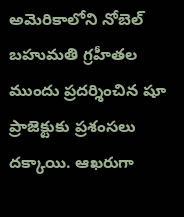అమెరికాలోని నోబెల్ బహుమతి గ్రహీతల ముందు ప్రదర్శించిన షూ ప్రాజెక్టుకు ప్రశంసలు దక్కాయి. ఆఖరుగా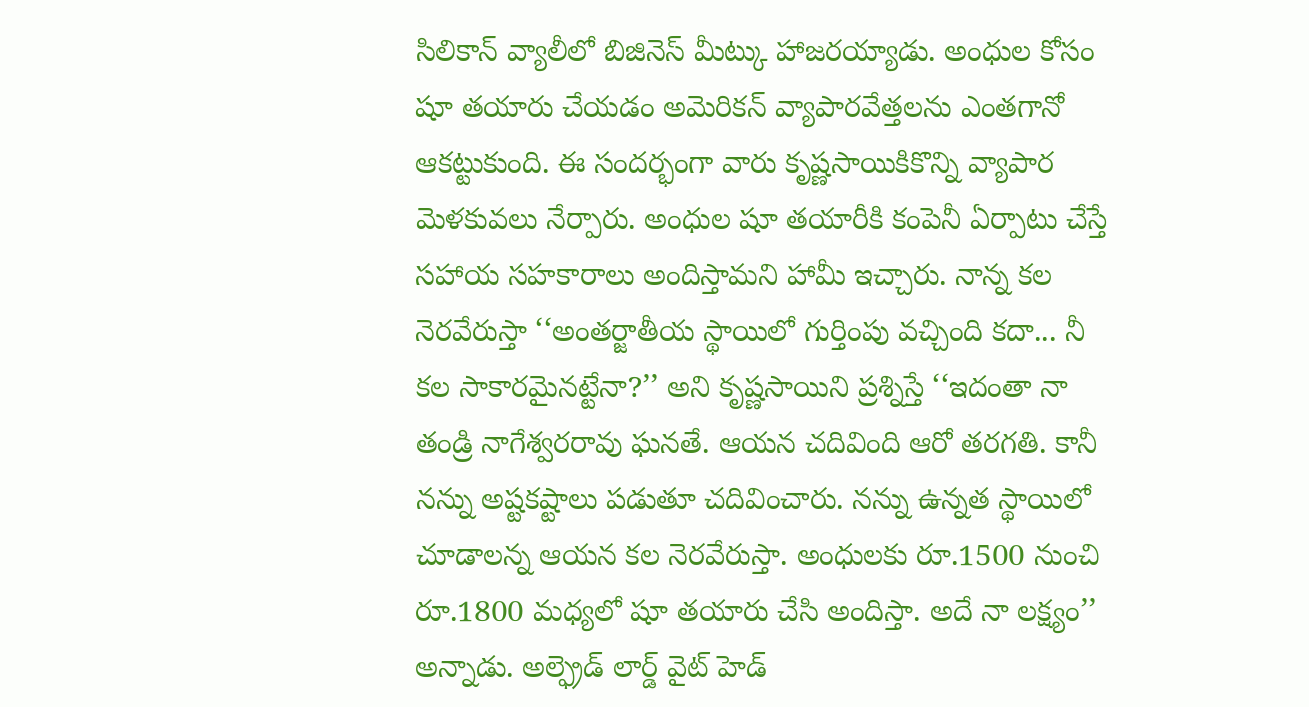సిలికాన్ వ్యాలీలో బిజినెస్ మీట్కు హాజరయ్యాడు. అంధుల కోసం షూ తయారు చేయడం అమెరికన్ వ్యాపారవేత్తలను ఎంతగానో ఆకట్టుకుంది. ఈ సందర్భంగా వారు కృష్ణసాయికికొన్ని వ్యాపార మెళకువలు నేర్పారు. అంధుల షూ తయారీకి కంపెనీ ఏర్పాటు చేస్తే సహాయ సహకారాలు అందిస్తామని హామీ ఇచ్చారు. నాన్న కల నెరవేరుస్తా ‘‘అంతర్జాతీయ స్థాయిలో గుర్తింపు వచ్చింది కదా... నీ కల సాకారమైనట్టేనా?’’ అని కృష్ణసాయిని ప్రశ్నిస్తే ‘‘ఇదంతా నా తండ్రి నాగేశ్వరరావు ఘనతే. ఆయన చదివింది ఆరో తరగతి. కానీ నన్ను అష్టకష్టాలు పడుతూ చదివించారు. నన్ను ఉన్నత స్థాయిలో చూడాలన్న ఆయన కల నెరవేరుస్తా. అంధులకు రూ.1500 నుంచి రూ.1800 మధ్యలో షూ తయారు చేసి అందిస్తా. అదే నా లక్ష్యం’’ అన్నాడు. అల్ఫ్రెడ్ లార్డ్ వైట్ హెడ్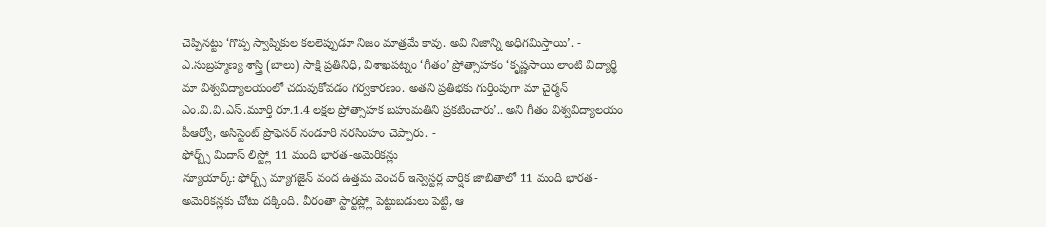చెప్పినట్టు ‘గొప్ప స్వాప్నికుల కలలెప్పుడూ నిజం మాత్రమే కావు. అవి నిజాన్ని అధిగమిస్తాయి’. - ఎ.సుబ్రహ్మణ్య శాస్త్రి (బాలు) సాక్షి ప్రతినిధి, విశాఖపట్నం ‘గీతం’ ప్రోత్సాహకం ‘కృష్ణసాయి లాంటి విద్యార్థి మా విశ్వవిద్యాలయంలో చదువుకోవడం గర్వకారణం. అతని ప్రతిభకు గుర్తింపుగా మా చైర్మన్ ఎం.వి.వి.ఎస్.మూర్తి రూ.1.4 లక్షల ప్రోత్సాహక బహుమతిని ప్రకటించారు’.. అని గీతం విశ్వవిద్యాలయం పీఆర్వో, అసిస్టెంట్ ప్రొఫెసర్ నండూరి నరసింహం చెప్పారు. -
ఫోర్బ్స్ మిదాస్ లిస్ట్లో 11 మంది భారత-అమెరికన్లు
న్యూయార్క్: ఫోర్బ్స్ మ్యాగజైన్ వంద ఉత్తమ వెంచర్ ఇన్వెస్టర్ల వార్షిక జాబితాలో 11 మంది భారత-అమెరికన్లకు చోటు దక్కింది. వీరంతా స్టార్టప్ల్లో పెట్టుబడులు పెట్టి, ఆ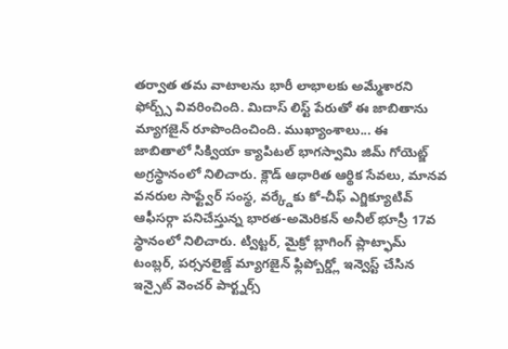తర్వాత తమ వాటాలను భారీ లాభాలకు అమ్మేశారని ఫోర్బ్స్ వివరించింది. మిదాస్ లిస్ట్ పేరుతో ఈ జాబితాను మ్యాగజైన్ రూపొందించింది. ముఖ్యాంశాలు... ఈ జాబితాలో సిక్వియా క్యాపిటల్ భాగస్వామి జిమ్ గోయెట్జ్ అగ్రస్థానంలో నిలిచారు. క్లౌడ్ ఆధారిత ఆర్థిక సేవలు, మానవ వనరుల సాఫ్ట్వేర్ సంస్థ, వర్క్డేకు కో-చీఫ్ ఎగ్జిక్యూటివ్ ఆఫీసర్గా పనిచేస్తున్న భారత-అమెరికన్ అనీల్ భూస్రీ 17వ స్థానంలో నిలిచారు. ట్విట్టర్, మైక్రో బ్లాగింగ్ ప్లాట్ఫామ్ టంబ్లర్, పర్సనలైజ్డ్ మ్యాగజైన్ ఫ్లిప్బోర్డ్లో ఇన్వెస్ట్ చేసిన ఇన్సైట్ వెంచర్ పార్ట్నర్స్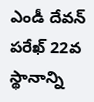ఎండీ దేవన్ పరేఖ్ 22వ స్థానాన్ని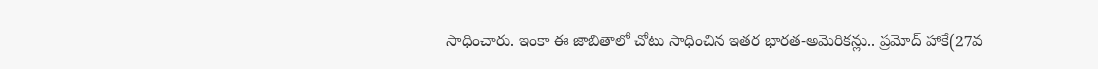సాధించారు. ఇంకా ఈ జాబితాలో చోటు సాధించిన ఇతర భారత-అమెరికన్లు.. ప్రమోద్ హాకే(27వ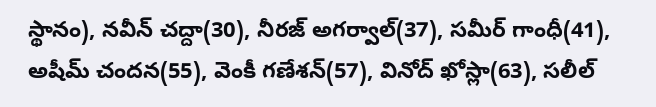స్థానం), నవీన్ చద్దా(30), నీరజ్ అగర్వాల్(37), సమీర్ గాంధీ(41), అషీమ్ చందన(55), వెంకీ గణేశన్(57), వినోద్ ఖోస్లా(63), సలీల్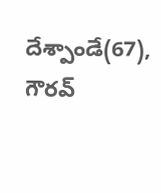దేశ్పాండే(67), గౌరవ్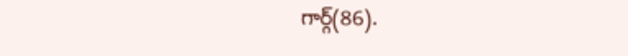గార్గ్(86).